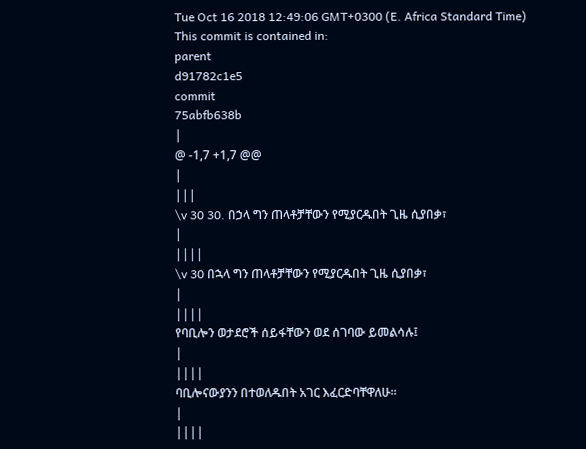Tue Oct 16 2018 12:49:06 GMT+0300 (E. Africa Standard Time)
This commit is contained in:
parent
d91782c1e5
commit
75abfb638b
|
@ -1,7 +1,7 @@
|
|||
\v 30 30. በኃላ ግን ጠላቶቻቸውን የሚያርዱበት ጊዜ ሲያበቃ፣
|
||||
\v 30 በኋላ ግን ጠላቶቻቸውን የሚያርዱበት ጊዜ ሲያበቃ፣
|
||||
የባቢሎን ወታደሮች ሰይፋቸውን ወደ ሰገባው ይመልሳሉ፤
|
||||
ባቢሎናውያንን በተወለዱበት አገር እፈርድባቸዋለሁ፡፡
|
||||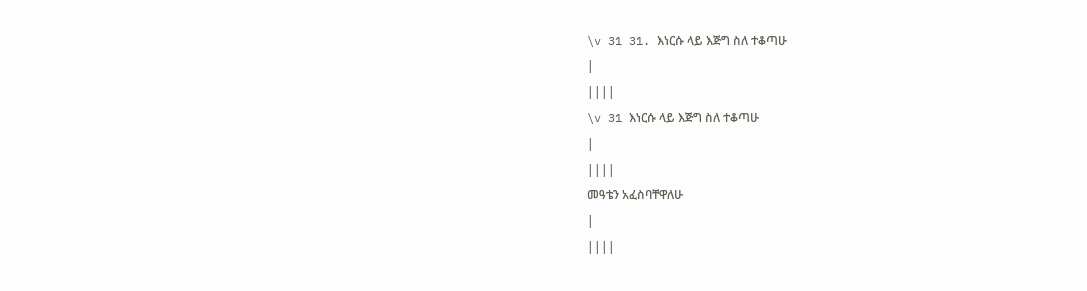\v 31 31. እነርሱ ላይ እጅግ ስለ ተቆጣሁ
|
||||
\v 31 እነርሱ ላይ እጅግ ስለ ተቆጣሁ
|
||||
መዓቴን አፈስባቸዋለሁ
|
||||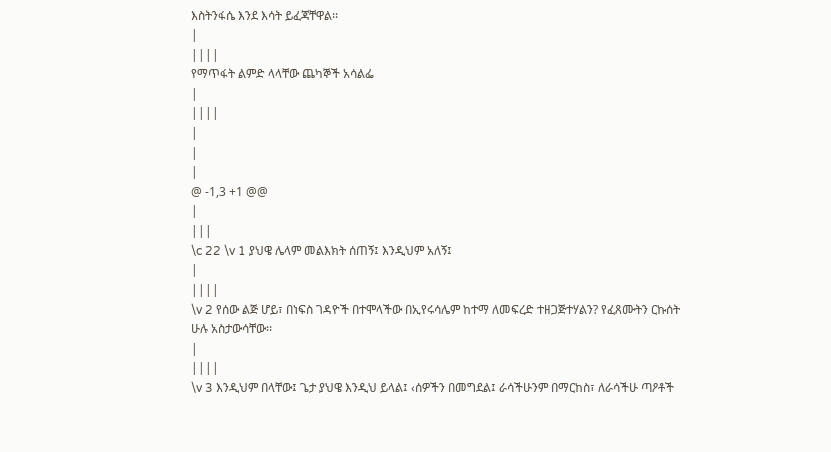እስትንፋሴ እንደ እሳት ይፈጃቸዋል፡፡
|
||||
የማጥፋት ልምድ ላላቸው ጨካኞች አሳልፌ
|
||||
|
|
|
@ -1,3 +1 @@
|
|||
\c 22 \v 1 ያህዌ ሌላም መልእክት ሰጠኝ፤ እንዲህም አለኝ፤
|
||||
\v 2 የሰው ልጅ ሆይ፣ በነፍስ ገዳዮች በተሞላችው በኢየሩሳሌም ከተማ ለመፍረድ ተዘጋጅተሃልን? የፈጸሙትን ርኩሰት ሁሉ አስታውሳቸው፡፡
|
||||
\v 3 እንዲህም በላቸው፤ ጌታ ያህዌ እንዲህ ይላል፤ ‹ሰዎችን በመግደል፤ ራሳችሁንም በማርከስ፣ ለራሳችሁ ጣዖቶች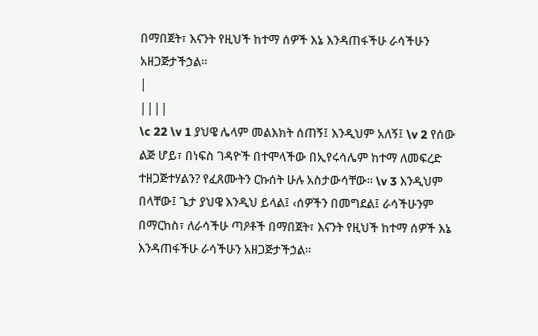በማበጀት፣ እናንት የዚህች ከተማ ሰዎች እኔ እንዳጠፋችሁ ራሳችሁን አዘጋጅታችኃል፡፡
|
||||
\c 22 \v 1 ያህዌ ሌላም መልእክት ሰጠኝ፤ እንዲህም አለኝ፤ \v 2 የሰው ልጅ ሆይ፣ በነፍስ ገዳዮች በተሞላችው በኢየሩሳሌም ከተማ ለመፍረድ ተዘጋጅተሃልን? የፈጸሙትን ርኩሰት ሁሉ አስታውሳቸው፡፡ \v 3 እንዲህም በላቸው፤ ጌታ ያህዌ እንዲህ ይላል፤ ‹ሰዎችን በመግደል፤ ራሳችሁንም በማርከስ፣ ለራሳችሁ ጣዖቶች በማበጀት፣ እናንት የዚህች ከተማ ሰዎች እኔ እንዳጠፋችሁ ራሳችሁን አዘጋጅታችኃል፡፡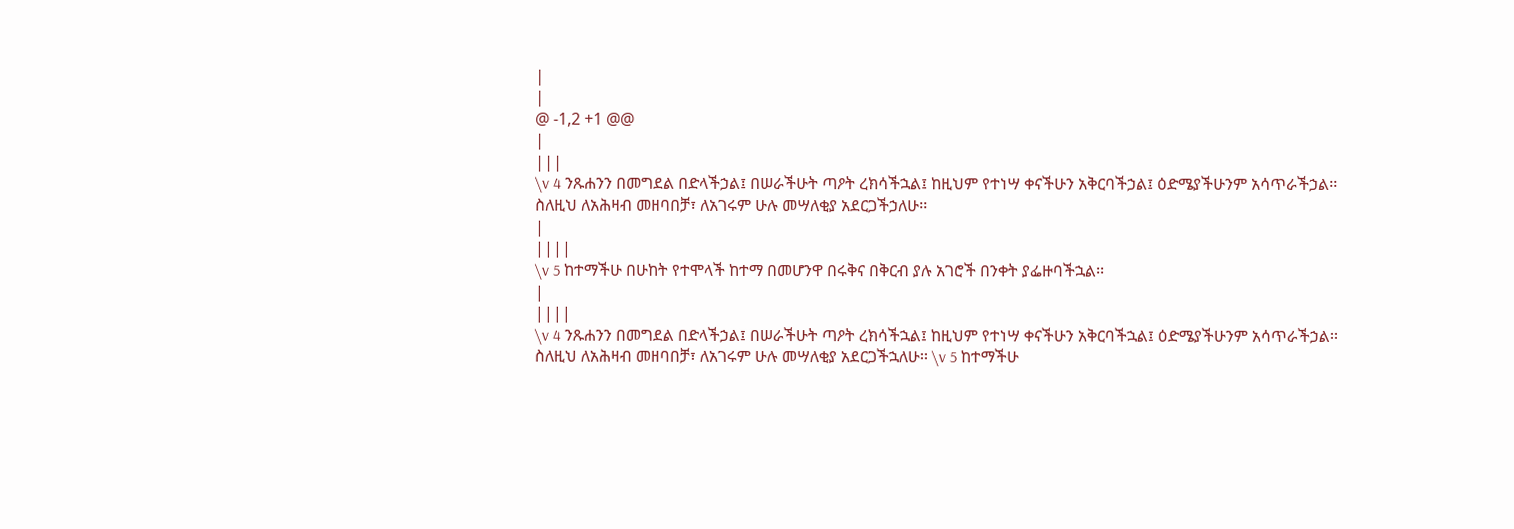|
|
@ -1,2 +1 @@
|
|||
\v 4 ንጹሐንን በመግደል በድላችኃል፤ በሠራችሁት ጣዖት ረክሳችኋል፤ ከዚህም የተነሣ ቀናችሁን አቅርባችኃል፤ ዕድሜያችሁንም አሳጥራችኃል፡፡ ስለዚህ ለአሕዛብ መዘባበቻ፣ ለአገሩም ሁሉ መሣለቂያ አደርጋችኃለሁ፡፡
|
||||
\v 5 ከተማችሁ በሁከት የተሞላች ከተማ በመሆንዋ በሩቅና በቅርብ ያሉ አገሮች በንቀት ያፌዙባችኋል፡፡
|
||||
\v 4 ንጹሐንን በመግደል በድላችኃል፤ በሠራችሁት ጣዖት ረክሳችኋል፤ ከዚህም የተነሣ ቀናችሁን አቅርባችኋል፤ ዕድሜያችሁንም አሳጥራችኃል፡፡ ስለዚህ ለአሕዛብ መዘባበቻ፣ ለአገሩም ሁሉ መሣለቂያ አደርጋችኋለሁ፡፡ \v 5 ከተማችሁ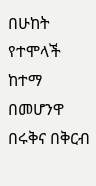በሁከት የተሞላች ከተማ በመሆንዋ በሩቅና በቅርብ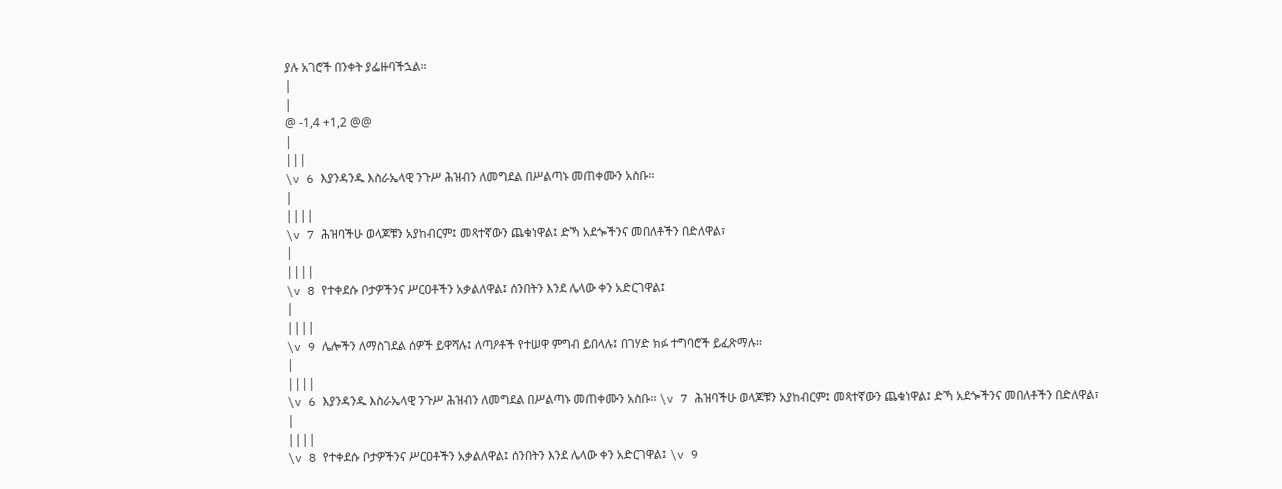ያሉ አገሮች በንቀት ያፌዙባችኋል፡፡
|
|
@ -1,4 +1,2 @@
|
|||
\v 6 እያንዳንዱ እስራኤላዊ ንጉሥ ሕዝብን ለመግደል በሥልጣኑ መጠቀሙን አስቡ፡፡
|
||||
\v 7 ሕዝባችሁ ወላጆቹን አያከብርም፤ መጻተኛውን ጨቁነዋል፤ ድኻ አደጐችንና መበለቶችን በድለዋል፣
|
||||
\v 8 የተቀደሱ ቦታዎችንና ሥርዐቶችን አቃልለዋል፤ ሰንበትን እንደ ሌላው ቀን አድርገዋል፤
|
||||
\v 9 ሌሎችን ለማስገደል ሰዎች ይዋሻሉ፤ ለጣዖቶች የተሠዋ ምግብ ይበላሉ፤ በገሃድ ክፉ ተግባሮች ይፈጽማሉ፡፡
|
||||
\v 6 እያንዳንዱ እስራኤላዊ ንጉሥ ሕዝብን ለመግደል በሥልጣኑ መጠቀሙን አስቡ፡፡ \v 7 ሕዝባችሁ ወላጆቹን አያከብርም፤ መጻተኛውን ጨቁነዋል፤ ድኻ አደጐችንና መበለቶችን በድለዋል፣
|
||||
\v 8 የተቀደሱ ቦታዎችንና ሥርዐቶችን አቃልለዋል፤ ሰንበትን እንደ ሌላው ቀን አድርገዋል፤ \v 9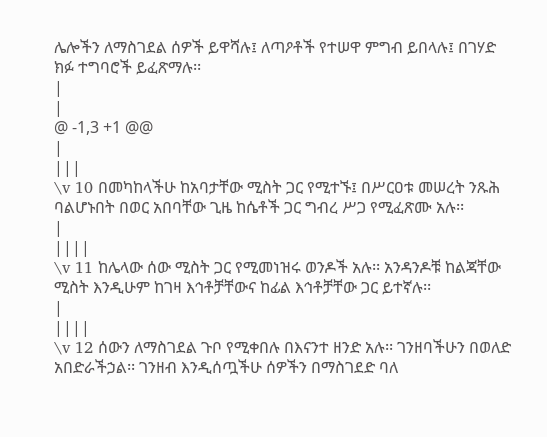ሌሎችን ለማስገደል ሰዎች ይዋሻሉ፤ ለጣዖቶች የተሠዋ ምግብ ይበላሉ፤ በገሃድ ክፉ ተግባሮች ይፈጽማሉ፡፡
|
|
@ -1,3 +1 @@
|
|||
\v 10 በመካከላችሁ ከአባታቸው ሚስት ጋር የሚተኙ፤ በሥርዐቱ መሠረት ንጹሕ ባልሆኑበት በወር አበባቸው ጊዜ ከሴቶች ጋር ግብረ ሥጋ የሚፈጽሙ አሉ፡፡
|
||||
\v 11 ከሌላው ሰው ሚስት ጋር የሚመነዝሩ ወንዶች አሉ፡፡ አንዳንዶቹ ከልጃቸው ሚስት እንዲሁም ከገዛ እኅቶቻቸውና ከፊል እኅቶቻቸው ጋር ይተኛሉ፡፡
|
||||
\v 12 ሰውን ለማስገደል ጉቦ የሚቀበሉ በእናንተ ዘንድ አሉ፡፡ ገንዘባችሁን በወለድ አበድራችኃል፡፡ ገንዘብ እንዲሰጧችሁ ሰዎችን በማስገደድ ባለ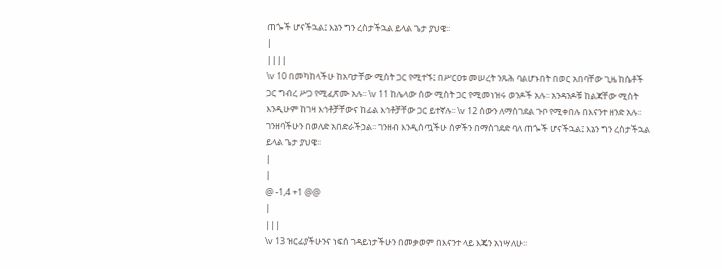ጠጐች ሆናችኋል፤ እኔን ግን ረስታችኋል ይላል ጌታ ያህዌ፡፡
|
||||
\v 10 በመካከላችሁ ከአባታቸው ሚስት ጋር የሚተኙ፤ በሥርዐቱ መሠረት ንጹሕ ባልሆኑበት በወር አበባቸው ጊዜ ከሴቶች ጋር ግብረ ሥጋ የሚፈጽሙ አሉ፡፡ \v 11 ከሌላው ሰው ሚስት ጋር የሚመነዝሩ ወንዶች አሉ፡፡ አንዳንዶቹ ከልጃቸው ሚስት እንዲሁም ከገዛ እኅቶቻቸውና ከፊል እኅቶቻቸው ጋር ይተኛሉ፡፡ \v 12 ሰውን ለማስገደል ጉቦ የሚቀበሉ በእናንተ ዘንድ አሉ፡፡ ገንዘባችሁን በወለድ አበድራችኃል፡፡ ገንዘብ እንዲሰጧችሁ ሰዎችን በማስገደድ ባለ ጠጐች ሆናችኋል፤ እኔን ግን ረስታችኋል ይላል ጌታ ያህዌ፡፡
|
|
@ -1,4 +1 @@
|
|||
\v 13 ዝርፊያችሁንና ነፍሰ ገዳይነታችሁን በመቃወም በእናንተ ላይ እጄን አነሣለሁ፡፡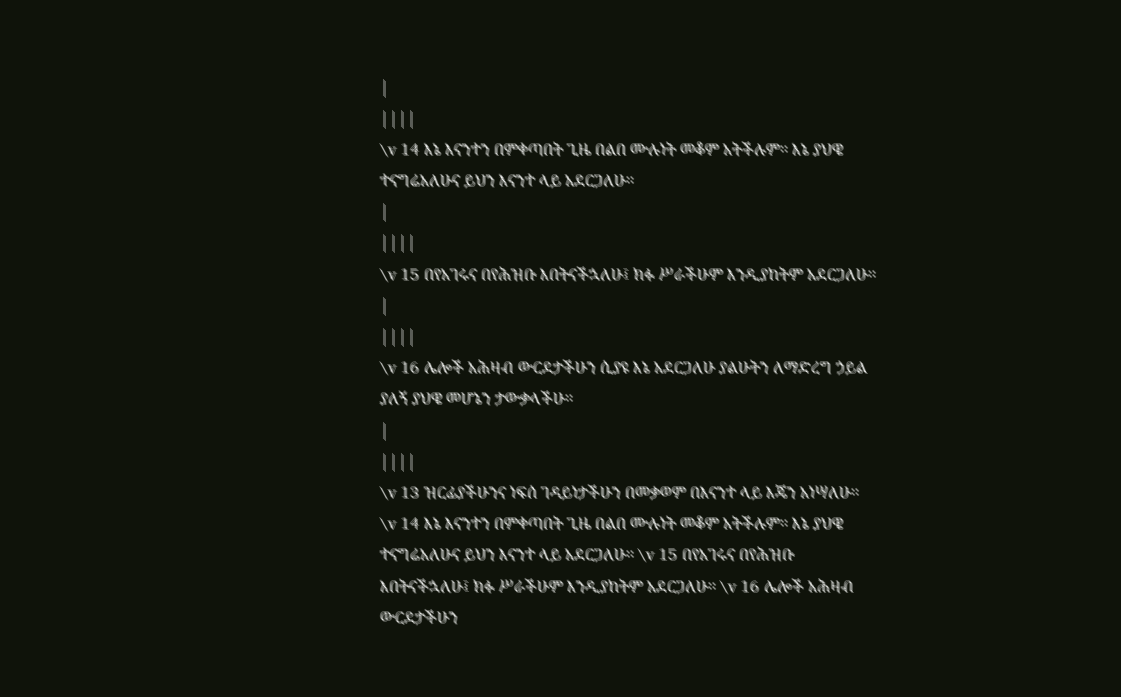|
||||
\v 14 እኔ እናንተን በምቀጣበት ጊዜ በልበ ሙሉነት መቆም አትችሉም፡፡ እኔ ያህዌ ተናግሬአለሁና ይህን እናንተ ላይ አደርጋለሁ፡፡
|
||||
\v 15 በየአገሩና በየሕዝቡ እበትናችኋለሁ፤ ክፉ ሥራችሁም እንዲያከትም አደርጋለሁ፡፡
|
||||
\v 16 ሌሎች አሕዛብ ውርደታችሁን ሲያዩ እኔ አደርጋለሁ ያልሁትን ለማድረግ ኃይል ያለኝ ያህዌ መሆኔን ታውቃላችሁ፡፡
|
||||
\v 13 ዝርፊያችሁንና ነፍሰ ገዳይነታችሁን በመቃወም በእናንተ ላይ እጄን አነሣለሁ፡፡ \v 14 እኔ እናንተን በምቀጣበት ጊዜ በልበ ሙሉነት መቆም አትችሉም፡፡ እኔ ያህዌ ተናግሬአለሁና ይህን እናንተ ላይ አደርጋለሁ፡፡ \v 15 በየአገሩና በየሕዝቡ እበትናችኋለሁ፤ ክፉ ሥራችሁም እንዲያከትም አደርጋለሁ፡፡ \v 16 ሌሎች አሕዛብ ውርደታችሁን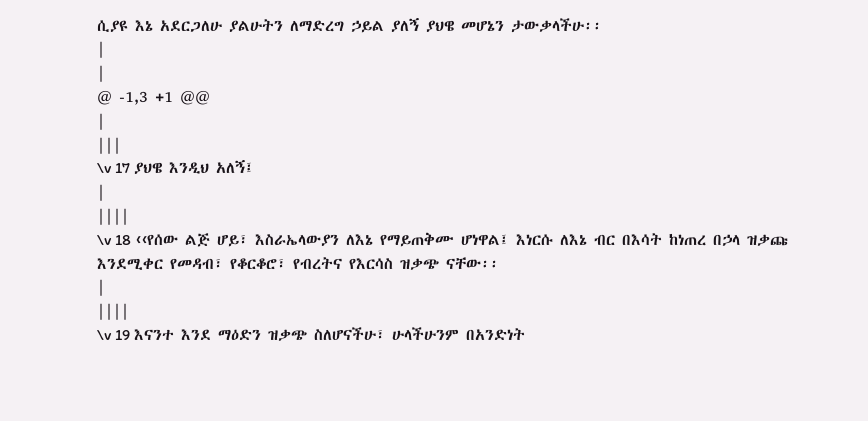ሲያዩ እኔ አደርጋለሁ ያልሁትን ለማድረግ ኃይል ያለኝ ያህዌ መሆኔን ታውቃላችሁ፡፡
|
|
@ -1,3 +1 @@
|
|||
\v 17 ያህዌ እንዲህ አለኝ፤
|
||||
\v 18 ‹‹የሰው ልጅ ሆይ፣ እስራኤላውያን ለእኔ የማይጠቅሙ ሆነዋል፤ እነርሱ ለእኔ ብር በእሳት ከነጠረ በኃላ ዝቃጩ እንደሚቀር የመዳብ፣ የቆርቆሮ፣ የብረትና የእርሳስ ዝቃጭ ናቸው፡፡
|
||||
\v 19 እናንተ እንደ ማዕድን ዝቃጭ ስለሆናችሁ፣ ሁላችሁንም በአንድነት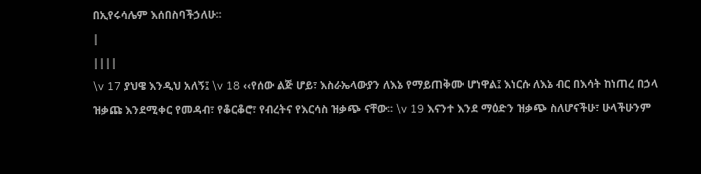በኢየሩሳሌም እሰበስባችኃለሁ፡፡
|
||||
\v 17 ያህዌ እንዲህ አለኝ፤ \v 18 ‹‹የሰው ልጅ ሆይ፣ እስራኤላውያን ለእኔ የማይጠቅሙ ሆነዋል፤ እነርሱ ለእኔ ብር በእሳት ከነጠረ በኃላ ዝቃጩ እንደሚቀር የመዳብ፣ የቆርቆሮ፣ የብረትና የእርሳስ ዝቃጭ ናቸው፡፡ \v 19 እናንተ እንደ ማዕድን ዝቃጭ ስለሆናችሁ፣ ሁላችሁንም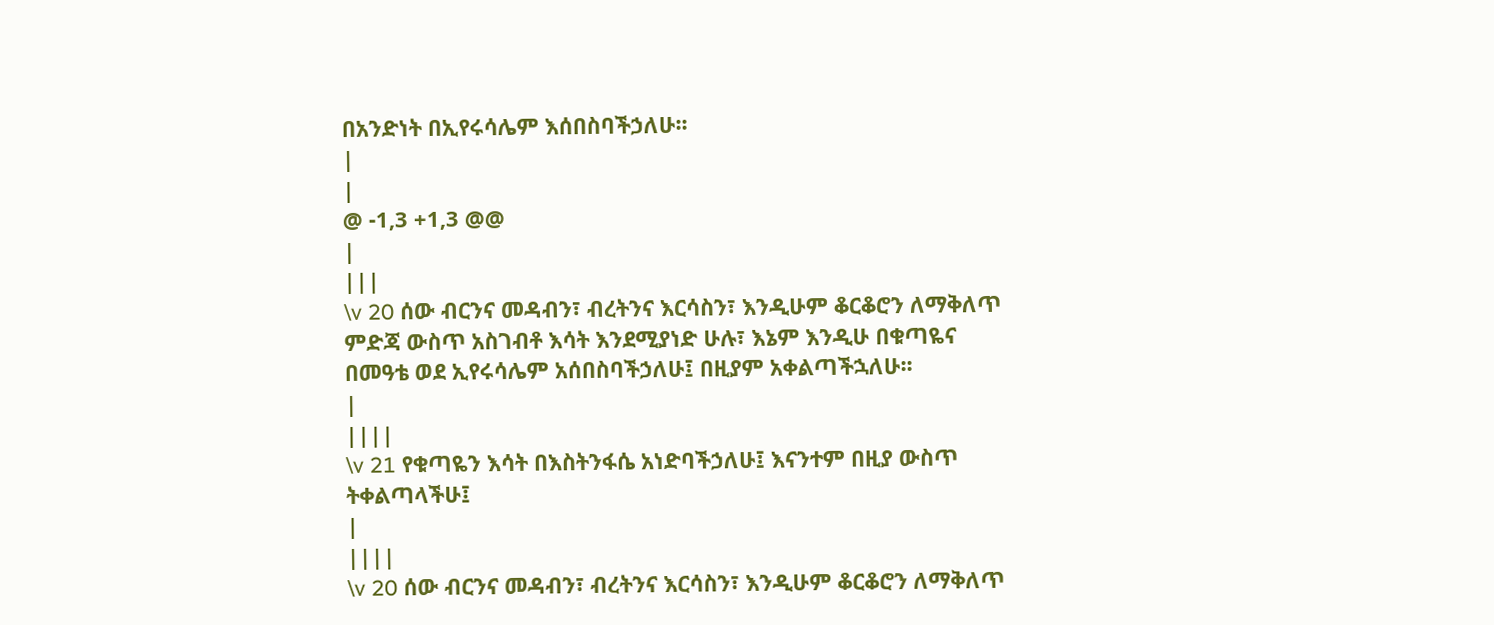በአንድነት በኢየሩሳሌም እሰበስባችኃለሁ፡፡
|
|
@ -1,3 +1,3 @@
|
|||
\v 20 ሰው ብርንና መዳብን፣ ብረትንና እርሳስን፣ እንዲሁም ቆርቆሮን ለማቅለጥ ምድጃ ውስጥ አስገብቶ እሳት እንደሚያነድ ሁሉ፣ እኔም እንዲሁ በቁጣዬና በመዓቴ ወደ ኢየሩሳሌም አሰበስባችኃለሁ፤ በዚያም አቀልጣችኋለሁ፡፡
|
||||
\v 21 የቁጣዬን እሳት በእስትንፋሴ አነድባችኃለሁ፤ እናንተም በዚያ ውስጥ ትቀልጣላችሁ፤
|
||||
\v 20 ሰው ብርንና መዳብን፣ ብረትንና እርሳስን፣ እንዲሁም ቆርቆሮን ለማቅለጥ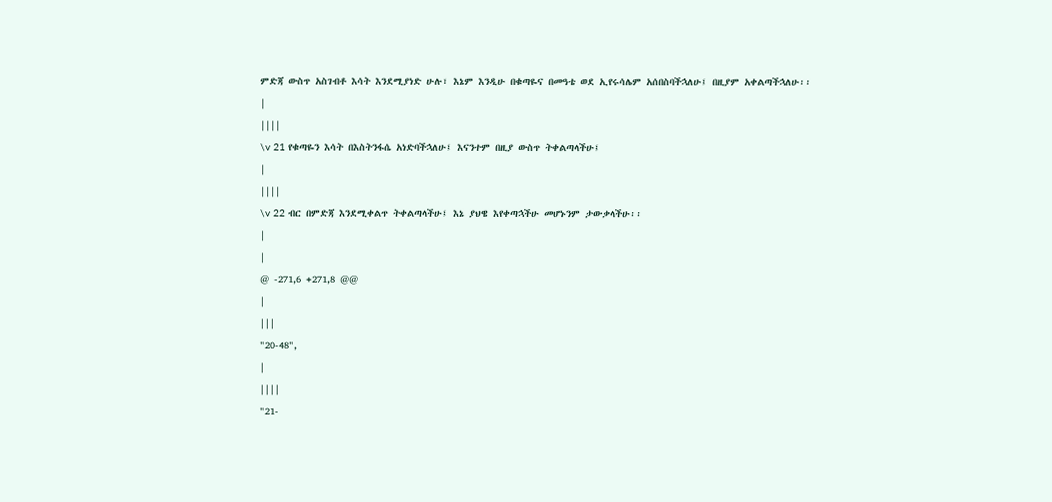ምድጃ ውስጥ አስገብቶ እሳት እንደሚያነድ ሁሉ፣ እኔም እንዲሁ በቁጣዬና በመዓቴ ወደ ኢየሩሳሌም አሰበስባችኋለሁ፤ በዚያም አቀልጣችኋለሁ፡፡
|
||||
\v 21 የቁጣዬን እሳት በእስትንፋሴ አነድባችኋለሁ፤ እናንተም በዚያ ውስጥ ትቀልጣላችሁ፤
|
||||
\v 22 ብር በምድጃ እንደሚቀልጥ ትቀልጣላችሁ፤ እኔ ያህዌ እየቀጣኋችሁ መሆኑንም ታውቃላችሁ፡፡
|
|
@ -271,6 +271,8 @@
|
|||
"20-48",
|
||||
"21-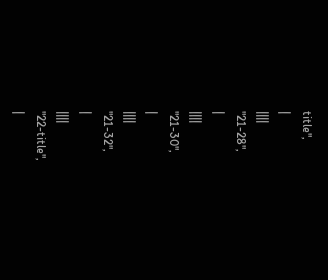title",
|
||||
"21-28",
|
||||
"21-30",
|
||||
"21-32",
|
||||
"22-title",
|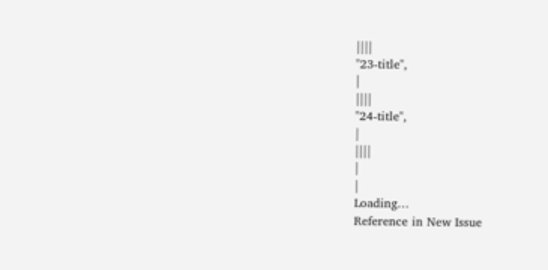||||
"23-title",
|
||||
"24-title",
|
||||
|
|
Loading…
Reference in New Issue